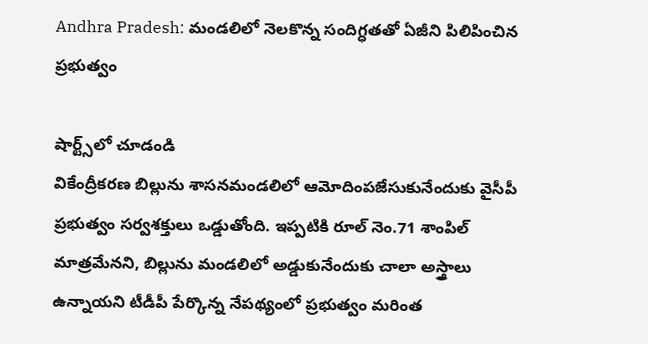Andhra Pradesh: మండలిలో నెలకొన్న సందిగ్ధతతో ఏజీని పిలిపించిన ప్రభుత్వం

షార్ట్స్‌లో చూడండి
వికేంద్రీకరణ బిల్లును శాసనమండలిలో ఆమోదింపజేసుకునేందుకు వైసీపీ ప్రభుత్వం సర్వశక్తులు ఒడ్డుతోంది. ఇప్పటికి రూల్ నెం.71 శాంపిల్ మాత్రమేనని, బిల్లును మండలిలో అడ్డుకునేందుకు చాలా అస్త్రాలు ఉన్నాయని టీడీపీ పేర్కొన్న నేపథ్యంలో ప్రభుత్వం మరింత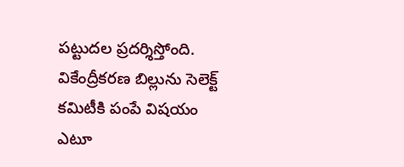పట్టుదల ప్రదర్శిస్తోంది. వికేంద్రీకరణ బిల్లును సెలెక్ట్ కమిటీకి పంపే విషయం ఎటూ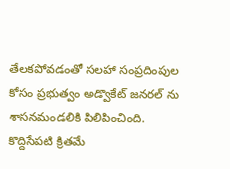తేలకపోవడంతో సలహా సంప్రదింపుల కోసం ప్రభుత్వం అడ్వొకేట్ జనరల్ ను శాసనమండలికి పిలిపించింది. కొద్దిసేపటి క్రితమే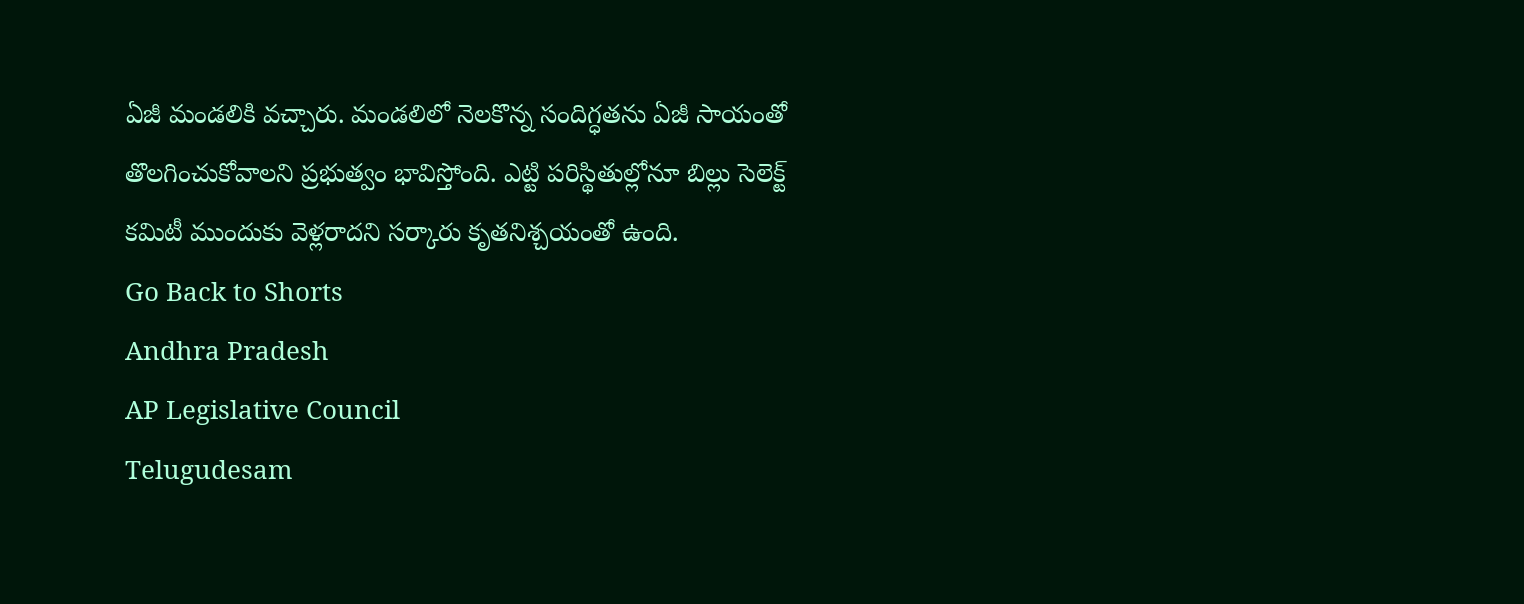ఏజీ మండలికి వచ్చారు. మండలిలో నెలకొన్న సందిగ్ధతను ఏజీ సాయంతో తొలగించుకోవాలని ప్రభుత్వం భావిస్తోంది. ఎట్టి పరిస్థితుల్లోనూ బిల్లు సెలెక్ట్ కమిటీ ముందుకు వెళ్లరాదని సర్కారు కృతనిశ్చయంతో ఉంది.
Go Back to Shorts
Andhra Pradesh
AP Legislative Council
Telugudesam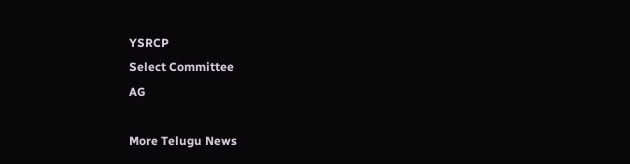YSRCP
Select Committee
AG

More Telugu News